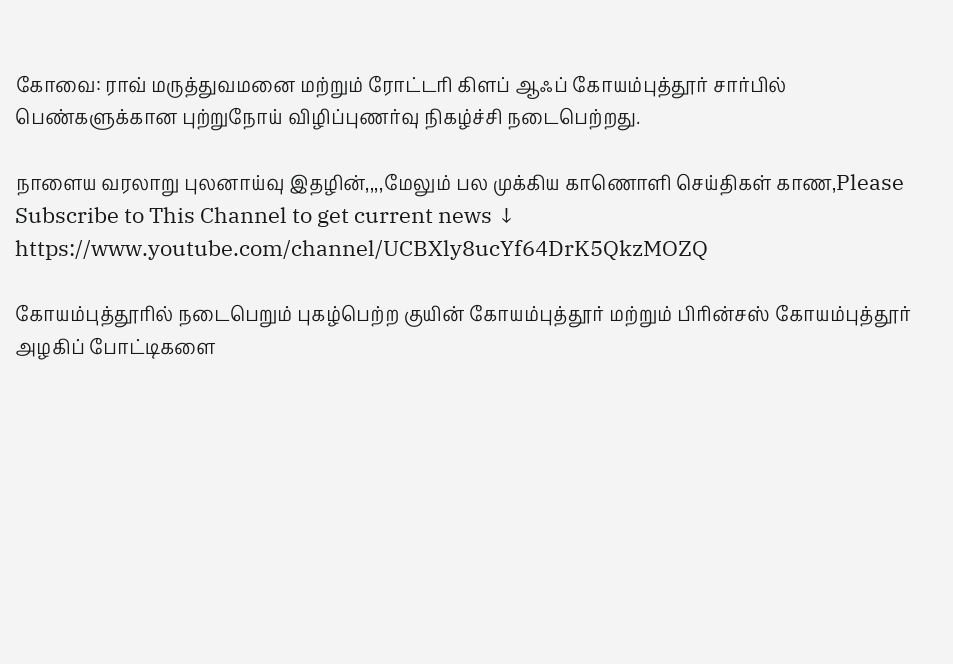கோவை: ராவ் மருத்துவமனை மற்றும் ரோட்டரி கிளப் ஆஃப் கோயம்புத்தூர் சார்பில் பெண்களுக்கான புற்றுநோய் விழிப்புணர்வு நிகழ்ச்சி நடைபெற்றது.

நாளைய வரலாறு புலனாய்வு இதழின்,,,,மேலும் பல முக்கிய காணொளி செய்திகள் காண,Please Subscribe to This Channel to get current news ↓
https://www.youtube.com/channel/UCBXly8ucYf64DrK5QkzMOZQ

கோயம்புத்தூரில் நடைபெறும் புகழ்பெற்ற குயின் கோயம்புத்தூர் மற்றும் பிரின்சஸ் கோயம்புத்தூர் அழகிப் போட்டிகளை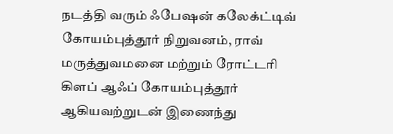நடத்தி வரும் ஃபேஷன் கலேக்ட்டிவ் கோயம்புத்தூர் நிறுவனம், ராவ் மருத்துவமனை மற்றும் ரோட்டரி கிளப் ஆஃப் கோயம்புத்தூர் ஆகியவற்றுடன் இணைந்து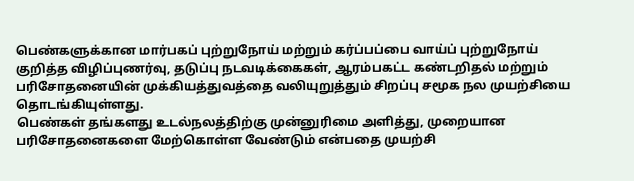பெண்களுக்கான மார்பகப் புற்றுநோய் மற்றும் கர்ப்பப்பை வாய்ப் புற்றுநோய் குறித்த விழிப்புணர்வு, தடுப்பு நடவடிக்கைகள், ஆரம்பகட்ட கண்டறிதல் மற்றும் பரிசோதனையின் முக்கியத்துவத்தை வலியுறுத்தும் சிறப்பு சமூக நல முயற்சியை தொடங்கியுள்ளது.
பெண்கள் தங்களது உடல்நலத்திற்கு முன்னுரிமை அளித்து, முறையான பரிசோதனைகளை மேற்கொள்ள வேண்டும் என்பதை முயற்சி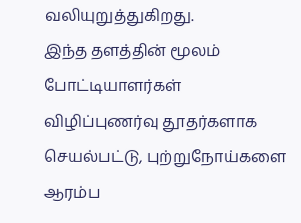வலியுறுத்துகிறது.
இந்த தளத்தின் மூலம் போட்டியாளர்கள் விழிப்புணர்வு தூதர்களாக செயல்பட்டு, புற்றுநோய்களை ஆரம்ப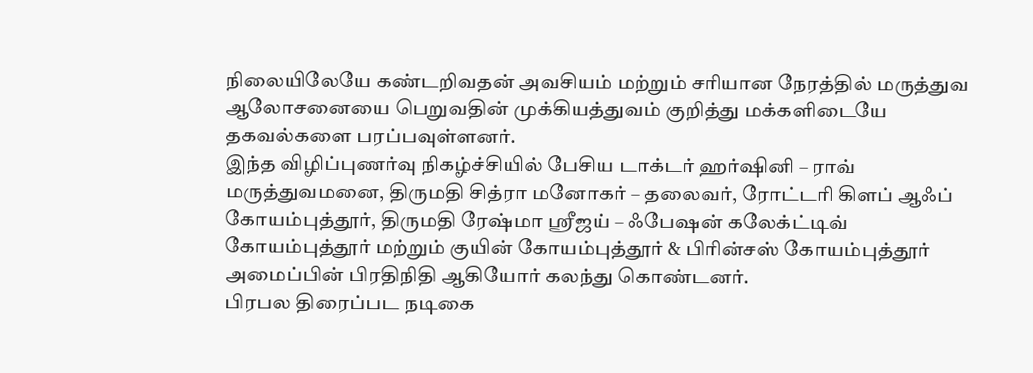நிலையிலேயே கண்டறிவதன் அவசியம் மற்றும் சரியான நேரத்தில் மருத்துவ ஆலோசனையை பெறுவதின் முக்கியத்துவம் குறித்து மக்களிடையே தகவல்களை பரப்பவுள்ளனர்.
இந்த விழிப்புணர்வு நிகழ்ச்சியில் பேசிய டாக்டர் ஹர்ஷினி – ராவ் மருத்துவமனை, திருமதி சித்ரா மனோகர் – தலைவர், ரோட்டரி கிளப் ஆஃப் கோயம்புத்தூர், திருமதி ரேஷ்மா ஸ்ரீஜய் – ஃபேஷன் கலேக்ட்டிவ் கோயம்புத்தூர் மற்றும் குயின் கோயம்புத்தூர் & பிரின்சஸ் கோயம்புத்தூர் அமைப்பின் பிரதிநிதி ஆகியோர் கலந்து கொண்டனர்.
பிரபல திரைப்பட நடிகை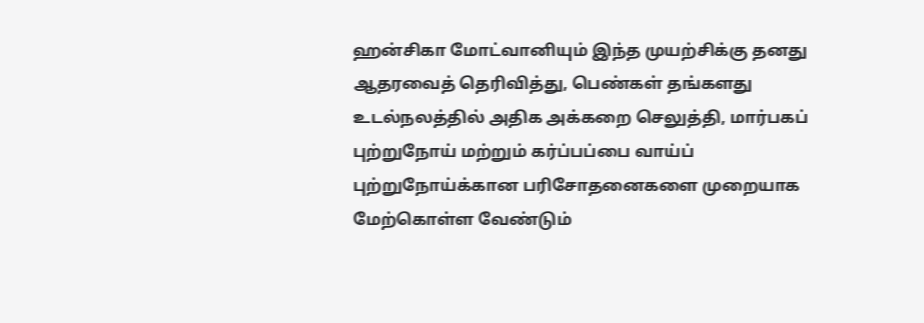ஹன்சிகா மோட்வானியும் இந்த முயற்சிக்கு தனது ஆதரவைத் தெரிவித்து, பெண்கள் தங்களது உடல்நலத்தில் அதிக அக்கறை செலுத்தி, மார்பகப் புற்றுநோய் மற்றும் கர்ப்பப்பை வாய்ப் புற்றுநோய்க்கான பரிசோதனைகளை முறையாக மேற்கொள்ள வேண்டும்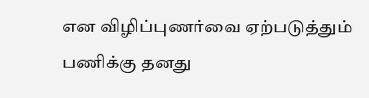என விழிப்புணர்வை ஏற்படுத்தும் பணிக்கு தனது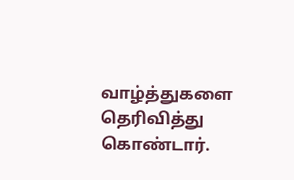வாழ்த்துகளை தெரிவித்து கொண்டார்.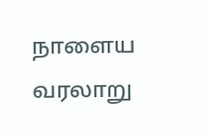நாளைய வரலாறு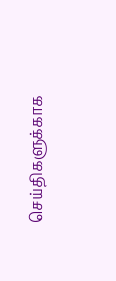செய்திகளுக்காக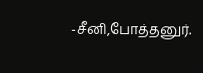-சீனி,போத்தனுர்.